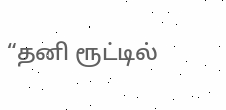“தனி ரூட்டில்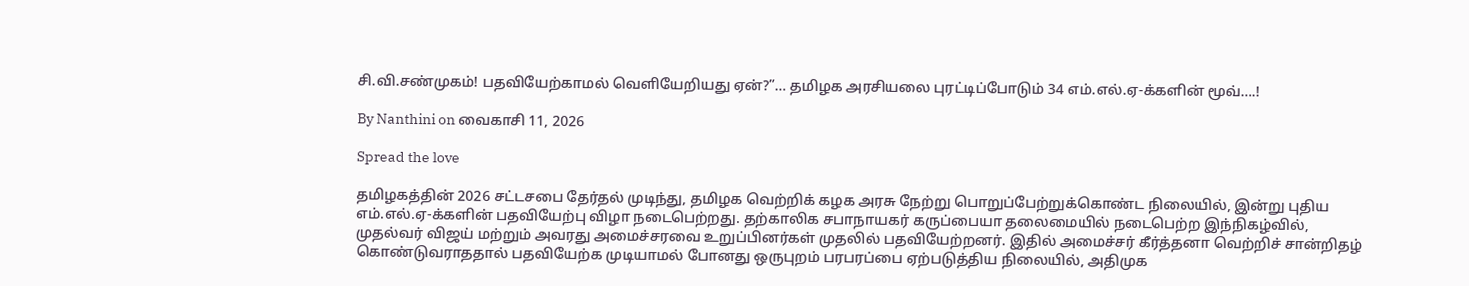சி.வி.சண்முகம்! பதவியேற்காமல் வெளியேறியது ஏன்?”… தமிழக அரசியலை புரட்டிப்போடும் 34 எம்.எல்.ஏ-க்களின் மூவ்….!

By Nanthini on வைகாசி 11, 2026

Spread the love

தமிழகத்தின் 2026 சட்டசபை தேர்தல் முடிந்து, தமிழக வெற்றிக் கழக அரசு நேற்று பொறுப்பேற்றுக்கொண்ட நிலையில், இன்று புதிய எம்.எல்.ஏ-க்களின் பதவியேற்பு விழா நடைபெற்றது. தற்காலிக சபாநாயகர் கருப்பையா தலைமையில் நடைபெற்ற இந்நிகழ்வில், முதல்வர் விஜய் மற்றும் அவரது அமைச்சரவை உறுப்பினர்கள் முதலில் பதவியேற்றனர். இதில் அமைச்சர் கீர்த்தனா வெற்றிச் சான்றிதழ் கொண்டுவராததால் பதவியேற்க முடியாமல் போனது ஒருபுறம் பரபரப்பை ஏற்படுத்திய நிலையில், அதிமுக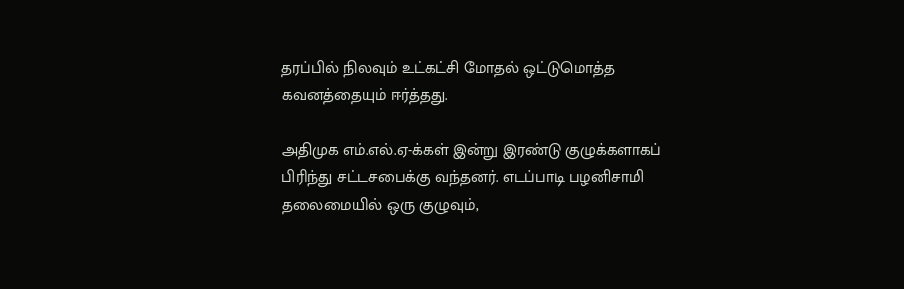தரப்பில் நிலவும் உட்கட்சி மோதல் ஒட்டுமொத்த கவனத்தையும் ஈர்த்தது.

அதிமுக எம்.எல்.ஏ-க்கள் இன்று இரண்டு குழுக்களாகப் பிரிந்து சட்டசபைக்கு வந்தனர். எடப்பாடி பழனிசாமி தலைமையில் ஒரு குழுவும்,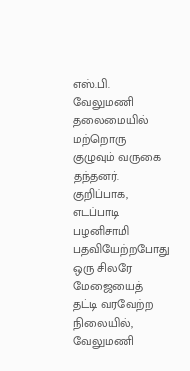எஸ்.பி. வேலுமணி தலைமையில் மற்றொரு குழுவும் வருகை தந்தனர். குறிப்பாக, எடப்பாடி பழனிசாமி பதவியேற்றபோது ஒரு சிலரே மேஜையைத் தட்டி வரவேற்ற நிலையில், வேலுமணி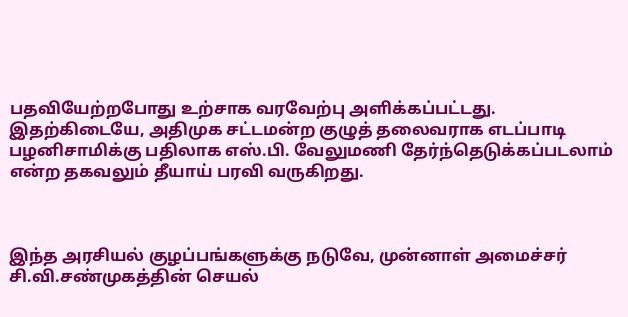பதவியேற்றபோது உற்சாக வரவேற்பு அளிக்கப்பட்டது. இதற்கிடையே, அதிமுக சட்டமன்ற குழுத் தலைவராக எடப்பாடி பழனிசாமிக்கு பதிலாக எஸ்.பி. வேலுமணி தேர்ந்தெடுக்கப்படலாம் என்ற தகவலும் தீயாய் பரவி வருகிறது.



இந்த அரசியல் குழப்பங்களுக்கு நடுவே, முன்னாள் அமைச்சர் சி.வி.சண்முகத்தின் செயல்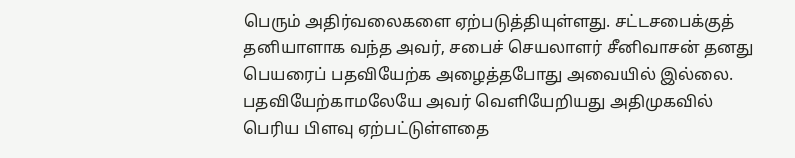பெரும் அதிர்வலைகளை ஏற்படுத்தியுள்ளது. சட்டசபைக்குத் தனியாளாக வந்த அவர், சபைச் செயலாளர் சீனிவாசன் தனது பெயரைப் பதவியேற்க அழைத்தபோது அவையில் இல்லை. பதவியேற்காமலேயே அவர் வெளியேறியது அதிமுகவில் பெரிய பிளவு ஏற்பட்டுள்ளதை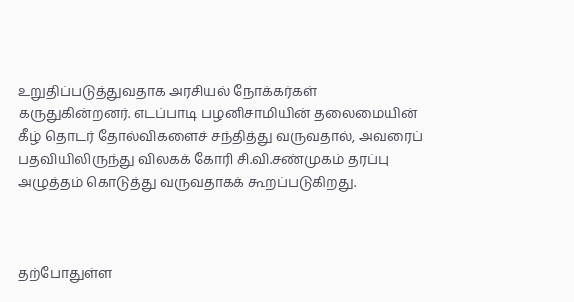உறுதிப்படுத்துவதாக அரசியல் நோக்கர்கள் கருதுகின்றனர். எடப்பாடி பழனிசாமியின் தலைமையின் கீழ் தொடர் தோல்விகளைச் சந்தித்து வருவதால், அவரைப் பதவியிலிருந்து விலகக் கோரி சி.வி.சண்முகம் தரப்பு அழுத்தம் கொடுத்து வருவதாகக் கூறப்படுகிறது.



தற்போதுள்ள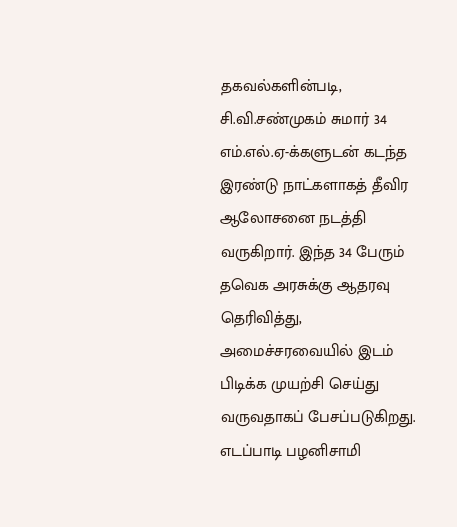தகவல்களின்படி, சி.வி.சண்முகம் சுமார் 34 எம்.எல்.ஏ-க்களுடன் கடந்த இரண்டு நாட்களாகத் தீவிர ஆலோசனை நடத்தி வருகிறார். இந்த 34 பேரும் தவெக அரசுக்கு ஆதரவு தெரிவித்து, அமைச்சரவையில் இடம் பிடிக்க முயற்சி செய்து வருவதாகப் பேசப்படுகிறது. எடப்பாடி பழனிசாமி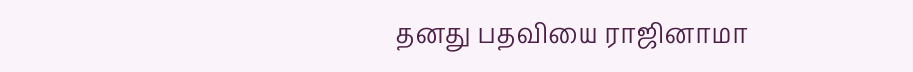தனது பதவியை ராஜினாமா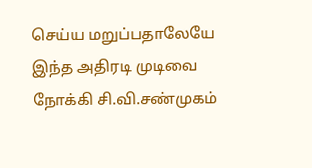செய்ய மறுப்பதாலேயே இந்த அதிரடி முடிவை நோக்கி சி.வி.சண்முகம்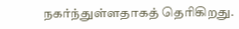நகர்ந்துள்ளதாகத் தெரிகிறது.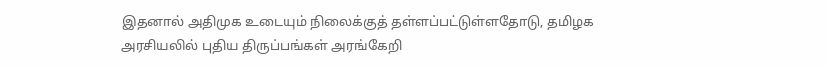இதனால் அதிமுக உடையும் நிலைக்குத் தள்ளப்பட்டுள்ளதோடு, தமிழக அரசியலில் புதிய திருப்பங்கள் அரங்கேறி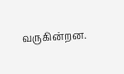வருகின்றன.